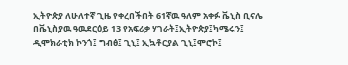ኢትዮጵያ ለሁለተኛ ጊዜ የቀረበችበት 61ኛዉ ዓለም አቀፉ ቬኒስ ቢናሌ
በቬኒስያዉ ዓዉደርዕይ 13 የአፍሪቃ ሃገራት፤ኢትዮጵያ፤ካሜሩን፤ ዲሞክራቲክ ኮንጎ፤ ግብፅ፤ ጊኒ፤ ኢኳቶርያል ጊኒ፤ሞሮኮ፤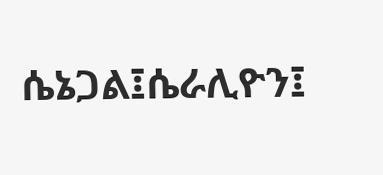ሴኔጋል፤ሴራሊዮን፤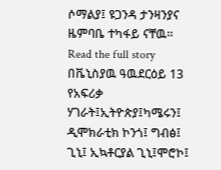ሶማልያ፤ ዩጋንዳ ታንዛንያና ዜምባቤ ተካፋይ ናቸዉ።
Read the full story
በቬኒስያዉ ዓዉደርዕይ 13 የአፍሪቃ ሃገራት፤ኢትዮጵያ፤ካሜሩን፤ ዲሞክራቲክ ኮንጎ፤ ግብፅ፤ ጊኒ፤ ኢኳቶርያል ጊኒ፤ሞሮኮ፤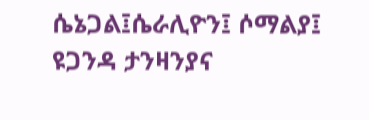ሴኔጋል፤ሴራሊዮን፤ ሶማልያ፤ ዩጋንዳ ታንዛንያና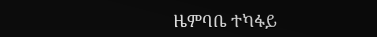ዜምባቤ ተካፋይ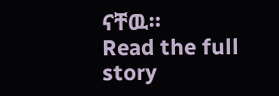ናቸዉ።
Read the full story